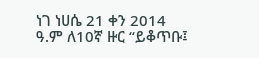ነገ ነሀሴ 21 ቀን 2014 ዓ.ም ለ10ኛ ዙር “ይቆጥቡ፤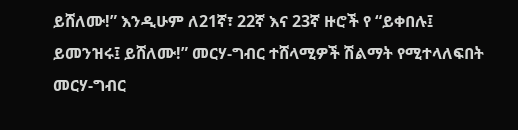ይሸለሙ!” እንዲሁም ለ21ኛ፣ 22ኛ እና 23ኛ ዙሮች የ “ይቀበሉ፤ ይመንዝሩ፤ ይሸለሙ!” መርሃ-ግብር ተሸላሚዎች ሽልማት የሚተላለፍበት መርሃ-ግብር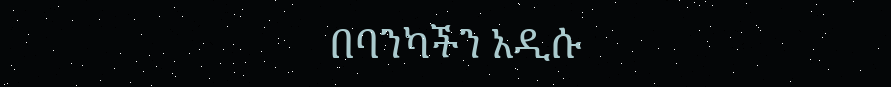በባንካችን አዲሱ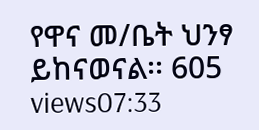የዋና መ/ቤት ህንፃ ይከናወናል፡፡ 605 views07:33